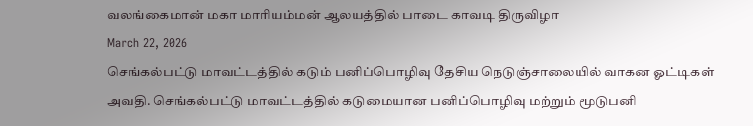வலங்கைமான் மகா மாரியம்மன் ஆலயத்தில் பாடை காவடி திருவிழா
March 22, 2026
செங்கல்பட்டு மாவட்டத்தில் கடும் பனிப்பொழிவு தேசிய நெடுஞ்சாலையில் வாகன ஓட்டிகள் அவதி. செங்கல்பட்டு மாவட்டத்தில் கடுமையான பனிப்பொழிவு மற்றும் மூடுபனி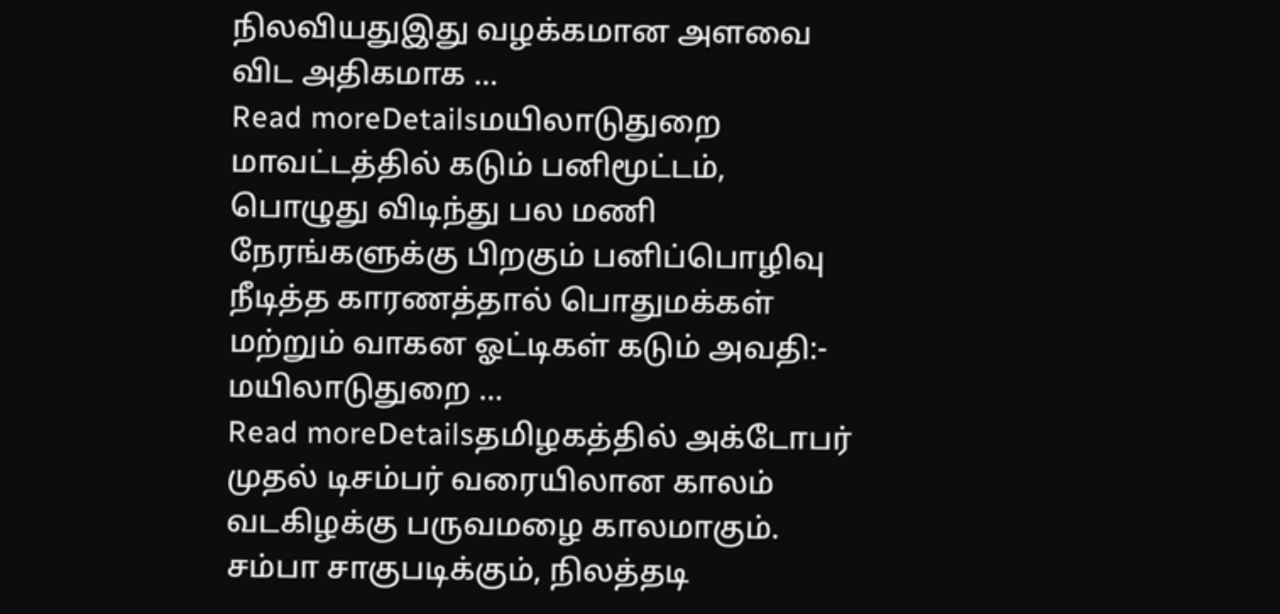நிலவியதுஇது வழக்கமான அளவை விட அதிகமாக ...
Read moreDetailsமயிலாடுதுறை மாவட்டத்தில் கடும் பனிமூட்டம், பொழுது விடிந்து பல மணி நேரங்களுக்கு பிறகும் பனிப்பொழிவு நீடித்த காரணத்தால் பொதுமக்கள் மற்றும் வாகன ஓட்டிகள் கடும் அவதி:- மயிலாடுதுறை ...
Read moreDetailsதமிழகத்தில் அக்டோபர் முதல் டிசம்பர் வரையிலான காலம் வடகிழக்கு பருவமழை காலமாகும். சம்பா சாகுபடிக்கும், நிலத்தடி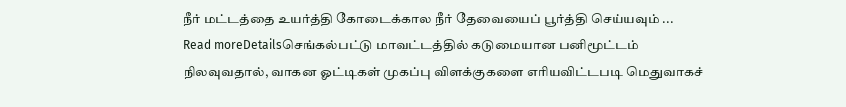நீர் மட்டத்தை உயர்த்தி கோடைக்கால நீர் தேவையைப் பூர்த்தி செய்யவும் ...
Read moreDetailsசெங்கல்பட்டு மாவட்டத்தில் கடுமையான பனிமூட்டம் நிலவுவதால், வாகன ஓட்டிகள் முகப்பு விளக்குகளை எரியவிட்டபடி மெதுவாகச்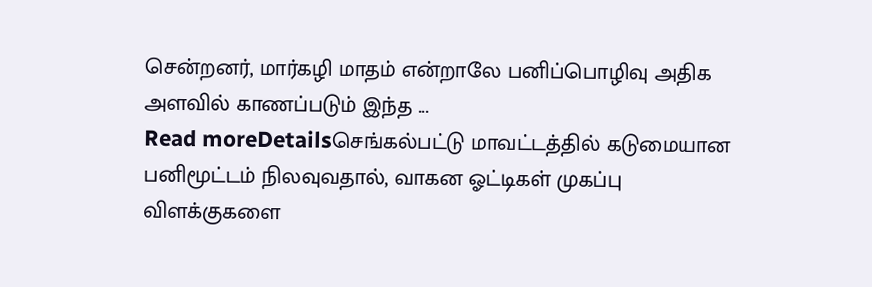சென்றனர், மார்கழி மாதம் என்றாலே பனிப்பொழிவு அதிக அளவில் காணப்படும் இந்த ...
Read moreDetailsசெங்கல்பட்டு மாவட்டத்தில் கடுமையான பனிமூட்டம் நிலவுவதால், வாகன ஓட்டிகள் முகப்பு விளக்குகளை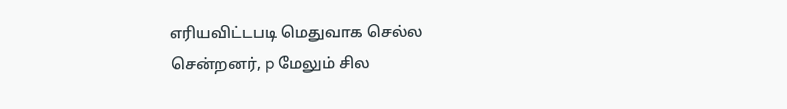எரியவிட்டபடி மெதுவாக செல்ல சென்றனர், p மேலும் சில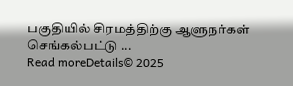பகுதியில் சிரமத்திற்கு ஆளுநர்கள் செங்கல்பட்டு ...
Read moreDetails© 2025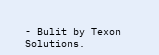- Bulit by Texon Solutions.